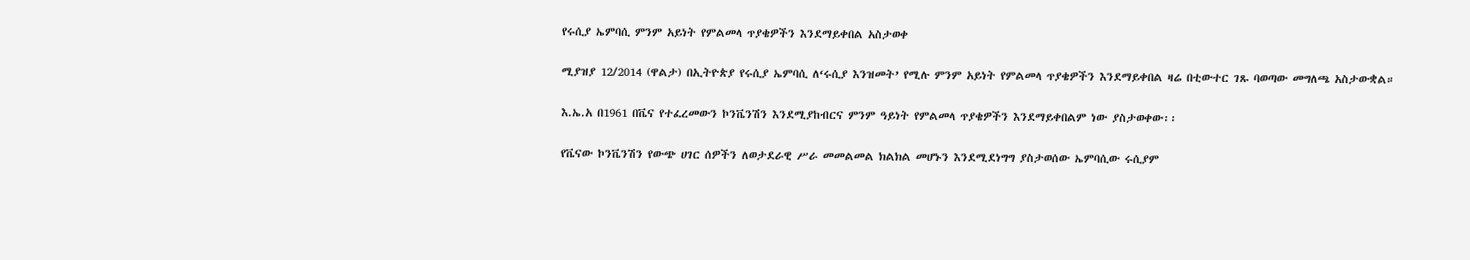የሩሲያ ኤምባሲ ምንም አይነት የምልመላ ጥያቄዎችን እንደማይቀበል አስታወቀ

ሚያዝያ 12/2014 (ዋልታ) በኢትዮጵያ የሩሲያ ኤምባሲ ለ‘ሩሲያ እንዝመት’ የሚሉ ምንም አይነት የምልመላ ጥያቄዎችን እንደማይቀበል ዛሬ በቲውተር ገጹ ባወጣው መግለጫ አስታውቋል።

እ.ኤ.አ በ1961 በቬና የተፈረመውን ኮንቬንሽን እንደሚያከብርና ምንም ዓይነት የምልመላ ጥያቄዎችን እንደማይቀበልም ነው ያስታወቀው፡፡

የቬናው ኮንቬንሽን የውጭ ሀገር ሰዎችን ለወታደራዊ ሥራ መመልመል ክልክል መሆኑን እንደሚደነግግ ያስታወሰው ኤምባሲው ሩሲያም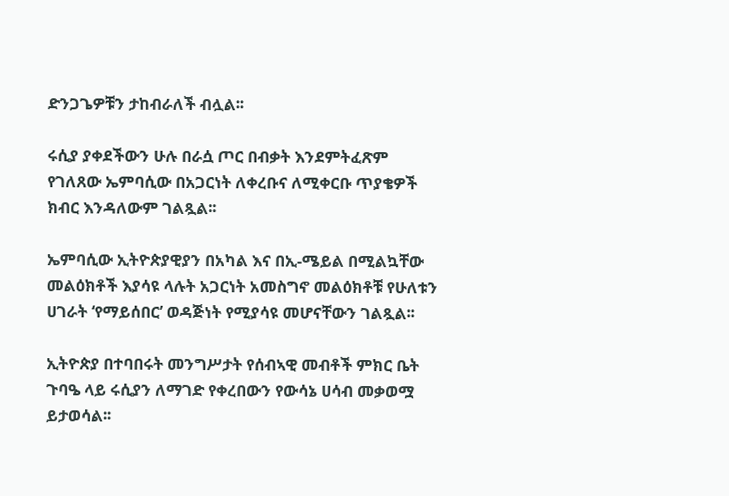ድንጋጌዎቹን ታከብራለች ብሏል፡፡

ሩሲያ ያቀደችውን ሁሉ በራሷ ጦር በብቃት እንደምትፈጽም የገለጸው ኤምባሲው በአጋርነት ለቀረቡና ለሚቀርቡ ጥያቄዎች ክብር እንዳለውም ገልጿል፡፡

ኤምባሲው ኢትዮጵያዊያን በአካል እና በኢ-ሜይል በሚልኳቸው መልዕክቶች እያሳዩ ላሉት አጋርነት አመስግኖ መልዕክቶቹ የሁለቱን ሀገራት ‘የማይሰበር’ ወዳጅነት የሚያሳዩ መሆናቸውን ገልጿል፡፡

ኢትዮጵያ በተባበሩት መንግሥታት የሰብኣዊ መብቶች ምክር ቤት ጉባዔ ላይ ሩሲያን ለማገድ የቀረበውን የውሳኔ ሀሳብ መቃወሟ ይታወሳል፡፡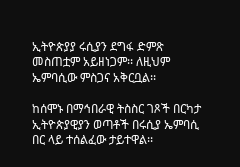ኢትዮጵያያ ሩሲያን ደግፋ ድምጽ መስጠቷም አይዘነጋም፡፡ ለዚህም ኤምባሲው ምስጋና አቅርቧል፡፡

ከሰሞኑ በማኅበራዊ ትስስር ገጾች በርካታ ኢትዮጵያዊያን ወጣቶች በሩሲያ ኤምባሲ በር ላይ ተሰልፈው ታይተዋል፡፡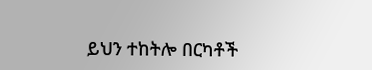ይህን ተከትሎ በርካቶች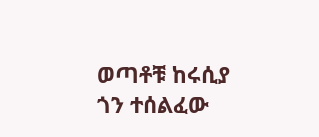ወጣቶቹ ከሩሲያ ጎን ተሰልፈው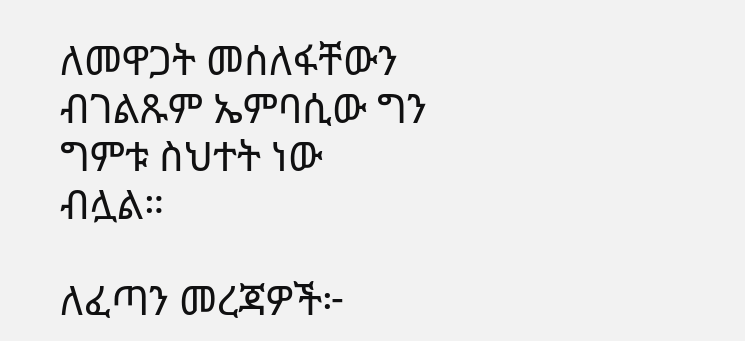ለመዋጋት መሰለፋቸውን ብገልጹም ኤምባሲው ግን ግምቱ ስህተት ነው ብሏል።

ለፈጣን መረጃዎች፦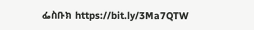ፌስቡክ https://bit.ly/3Ma7QTW